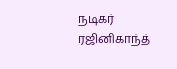நடிகர் ரஜினிகாந்த்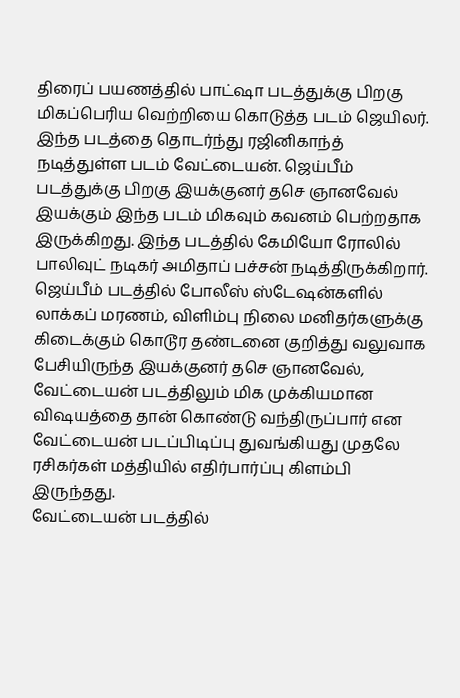திரைப் பயணத்தில் பாட்ஷா படத்துக்கு பிறகு மிகப்பெரிய வெற்றியை கொடுத்த படம் ஜெயிலர். இந்த படத்தை தொடர்ந்து ரஜினிகாந்த் நடித்துள்ள படம் வேட்டையன். ஜெய்பீம் படத்துக்கு பிறகு இயக்குனர் தசெ ஞானவேல் இயக்கும் இந்த படம் மிகவும் கவனம் பெற்றதாக இருக்கிறது. இந்த படத்தில் கேமியோ ரோலில் பாலிவுட் நடிகர் அமிதாப் பச்சன் நடித்திருக்கிறார்.
ஜெய்பீம் படத்தில் போலீஸ் ஸ்டேஷன்களில் லாக்கப் மரணம், விளிம்பு நிலை மனிதர்களுக்கு கிடைக்கும் கொடூர தண்டனை குறித்து வலுவாக பேசியிருந்த இயக்குனர் தசெ ஞானவேல், வேட்டையன் படத்திலும் மிக முக்கியமான விஷயத்தை தான் கொண்டு வந்திருப்பார் என வேட்டையன் படப்பிடிப்பு துவங்கியது முதலே ரசிகர்கள் மத்தியில் எதிர்பார்ப்பு கிளம்பி இருந்தது.
வேட்டையன் படத்தில்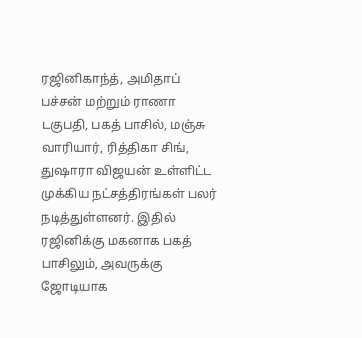ரஜினிகாந்த், அமிதாப் பச்சன் மற்றும் ராணா டகுபதி, பகத் பாசில், மஞ்சு வாரியார், ரித்திகா சிங், துஷாரா விஜயன் உள்ளிட்ட முக்கிய நட்சத்திரங்கள் பலர் நடித்துள்ளனர். இதில் ரஜினிக்கு மகனாக பகத் பாசிலும், அவருக்கு ஜோடியாக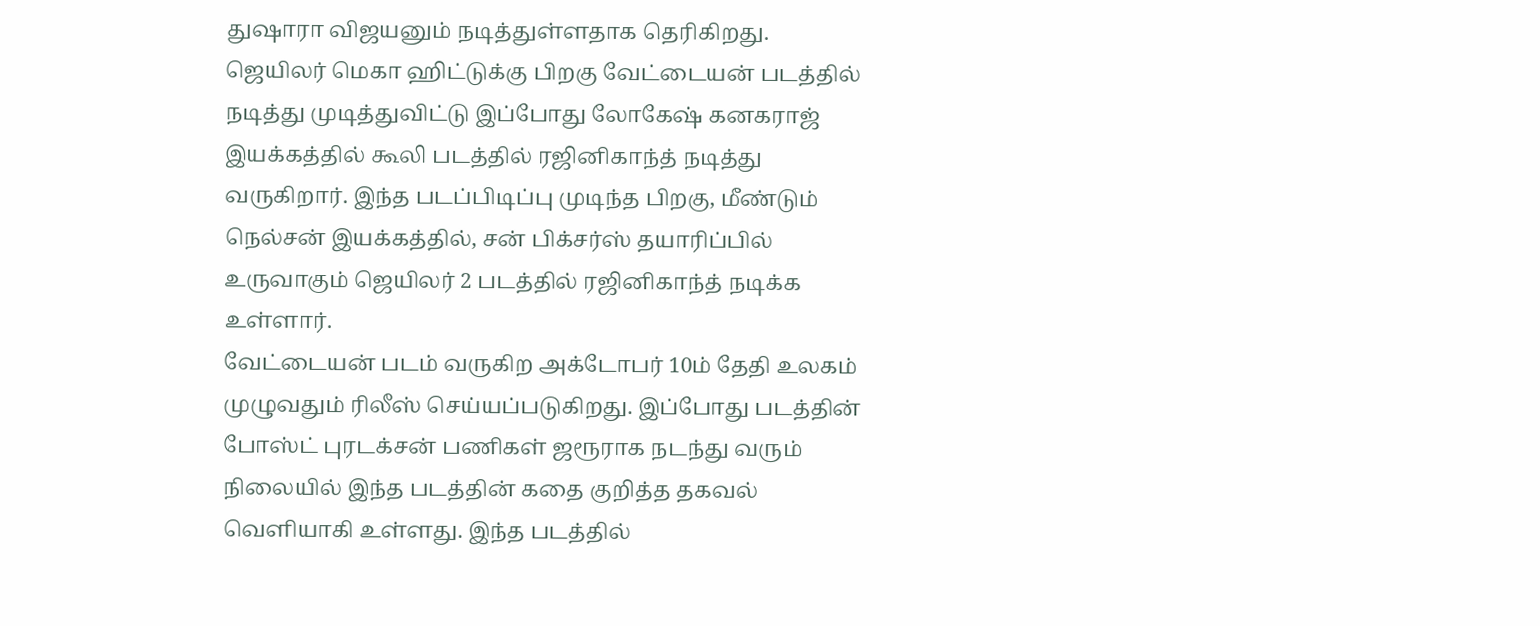துஷாரா விஜயனும் நடித்துள்ளதாக தெரிகிறது.
ஜெயிலர் மெகா ஹிட்டுக்கு பிறகு வேட்டையன் படத்தில் நடித்து முடித்துவிட்டு இப்போது லோகேஷ் கனகராஜ் இயக்கத்தில் கூலி படத்தில் ரஜினிகாந்த் நடித்து வருகிறார். இந்த படப்பிடிப்பு முடிந்த பிறகு, மீண்டும் நெல்சன் இயக்கத்தில், சன் பிக்சர்ஸ் தயாரிப்பில் உருவாகும் ஜெயிலர் 2 படத்தில் ரஜினிகாந்த் நடிக்க உள்ளார்.
வேட்டையன் படம் வருகிற அக்டோபர் 10ம் தேதி உலகம் முழுவதும் ரிலீஸ் செய்யப்படுகிறது. இப்போது படத்தின் போஸ்ட் புரடக்சன் பணிகள் ஜரூராக நடந்து வரும் நிலையில் இந்த படத்தின் கதை குறித்த தகவல் வெளியாகி உள்ளது. இந்த படத்தில்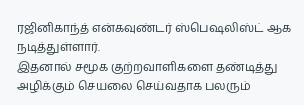ரஜினிகாந்த் என்கவுண்டர் ஸ்பெஷலிஸ்ட் ஆக நடித்துள்ளார்.
இதனால் சமூக குற்றவாளிகளை தண்டித்து அழிக்கும் செயலை செய்வதாக பலரும்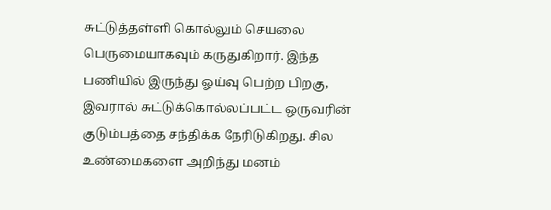சுட்டுத்தள்ளி கொல்லும் செயலை பெருமையாகவும் கருதுகிறார். இந்த பணியில் இருந்து ஓய்வு பெற்ற பிறகு, இவரால் சுட்டுக்கொல்லப்பட்ட ஒருவரின் குடும்பத்தை சந்திக்க நேரிடுகிறது. சில உண்மைகளை அறிந்து மனம்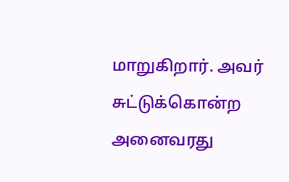மாறுகிறார். அவர் சுட்டுக்கொன்ற அனைவரது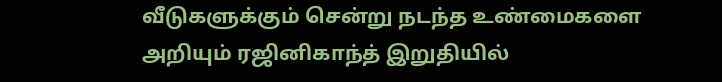வீடுகளுக்கும் சென்று நடந்த உண்மைகளை அறியும் ரஜினிகாந்த் இறுதியில்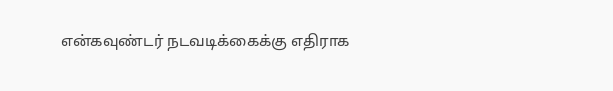என்கவுண்டர் நடவடிக்கைக்கு எதிராக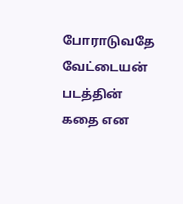போராடுவதே வேட்டையன் படத்தின் கதை என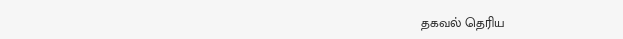தகவல் தெரிய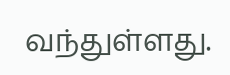வந்துள்ளது.